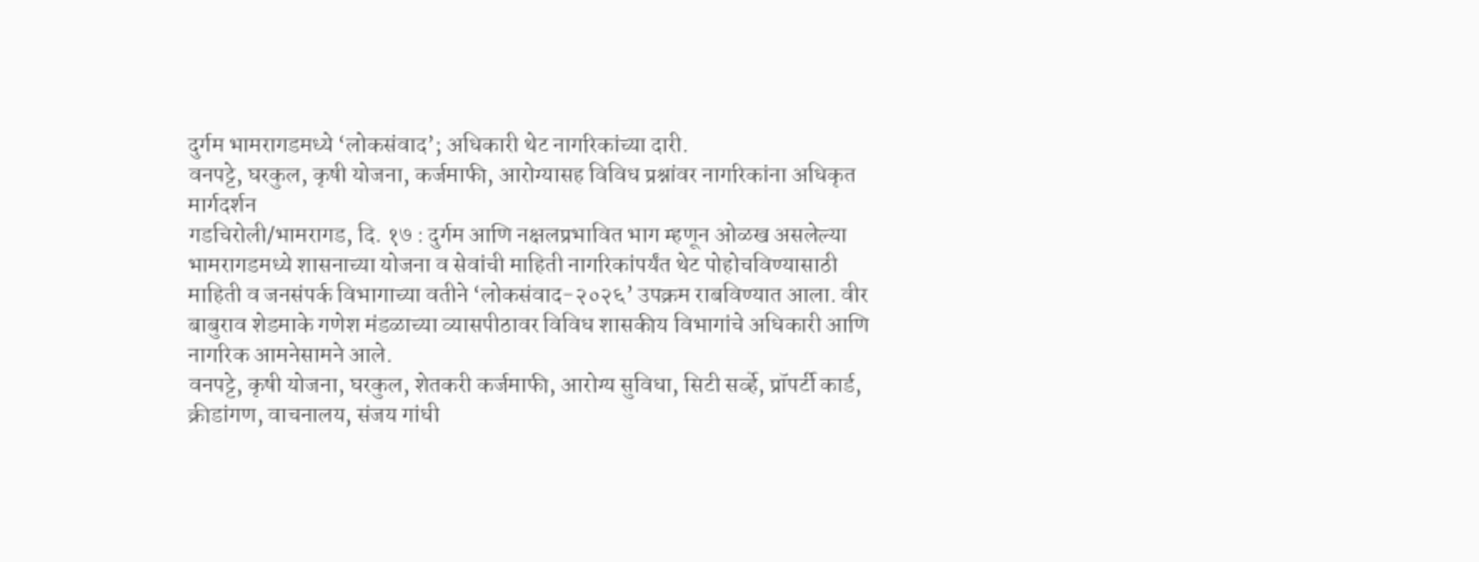दुर्गम भामरागडमध्ये ‘लोकसंवाद’; अधिकारी थेट नागरिकांच्या दारी.
वनपट्टे, घरकुल, कृषी योजना, कर्जमाफी, आरोग्यासह विविध प्रश्नांवर नागरिकांना अधिकृत मार्गदर्शन
गडचिरोली/भामरागड, दि. १७ : दुर्गम आणि नक्षलप्रभावित भाग म्हणून ओळख असलेल्या भामरागडमध्ये शासनाच्या योजना व सेवांची माहिती नागरिकांपर्यंत थेट पोहोचविण्यासाठी माहिती व जनसंपर्क विभागाच्या वतीने ‘लोकसंवाद-२०२६’ उपक्रम राबविण्यात आला. वीर बाबुराव शेडमाके गणेश मंडळाच्या व्यासपीठावर विविध शासकीय विभागांचे अधिकारी आणि नागरिक आमनेसामने आले.
वनपट्टे, कृषी योजना, घरकुल, शेतकरी कर्जमाफी, आरोग्य सुविधा, सिटी सर्व्हे, प्रॉपर्टी कार्ड, क्रीडांगण, वाचनालय, संजय गांधी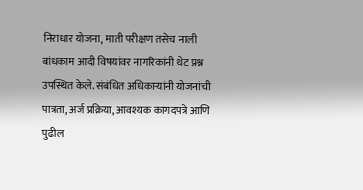निराधार योजना, माती परीक्षण तसेच नाली बांधकाम आदी विषयांवर नागरिकांनी थेट प्रश्न उपस्थित केले. संबंधित अधिकाऱ्यांनी योजनांची पात्रता, अर्ज प्रक्रिया, आवश्यक कागदपत्रे आणि पुढील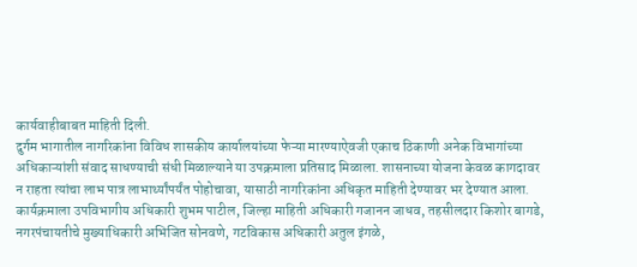कार्यवाहीबाबत माहिती दिली.
दुर्गम भागातील नागरिकांना विविध शासकीय कार्यालयांच्या फेऱ्या मारण्याऐवजी एकाच ठिकाणी अनेक विभागांच्या अधिकाऱ्यांशी संवाद साधण्याची संधी मिळाल्याने या उपक्रमाला प्रतिसाद मिळाला. शासनाच्या योजना केवळ कागदावर न राहता त्यांचा लाभ पात्र लाभार्थ्यांपर्यंत पोहोचावा, यासाठी नागरिकांना अधिकृत माहिती देण्यावर भर देण्यात आला.
कार्यक्रमाला उपविभागीय अधिकारी शुभम पाटील, जिल्हा माहिती अधिकारी गजानन जाधव, तहसीलदार किशोर बागडे, नगरपंचायतीचे मुख्याधिकारी अभिजित सोनवणे, गटविकास अधिकारी अतुल इंगळे,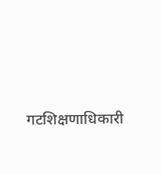गटशिक्षणाधिकारी